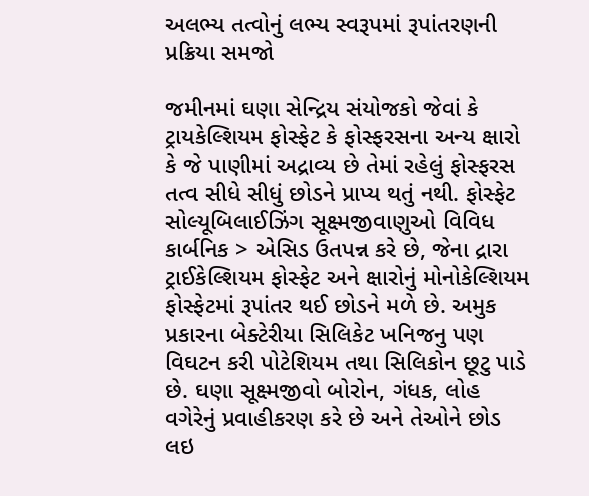અલભ્ય તત્વોનું લભ્ય સ્વરૂપમાં રૂપાંતરણની પ્રક્રિયા સમજો

જમીનમાં ઘણા સેન્દ્રિય સંયોજકો જેવાં કે ટ્રાયકેલ્શિયમ ફોસ્ફેટ કે ફોસ્ફરસના અન્ય ક્ષારો કે જે પાણીમાં અદ્રાવ્ય છે તેમાં રહેલું ફોસ્ફરસ તત્વ સીધે સીધું છોડને પ્રાપ્ય થતું નથી. ફોસ્ફેટ સોલ્યૂબિલાઈઝિંગ સૂક્ષ્મજીવાણુઓ વિવિધ કાર્બનિક > એસિડ ઉતપન્ન કરે છે, જેના દ્રારા ટ્રાઈકેલ્શિયમ ફોસ્ફેટ અને ક્ષારોનું મોનોકેલ્શિયમ ફોસ્ફેટમાં રૂપાંતર થઈ છોડને મળે છે. અમુક પ્રકારના બેક્ટેરીયા સિલિકેટ ખનિજનુ પણ વિઘટન કરી પોટેશિયમ તથા સિલિકોન છૂટુ પાડે છે. ઘણા સૂક્ષ્મજીવો બોરોન, ગંધક, લોહ વગેરેનું પ્રવાહીકરણ કરે છે અને તેઓને છોડ લઇ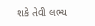શકે તેવી લભ્ય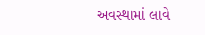અવસ્થામાં લાવે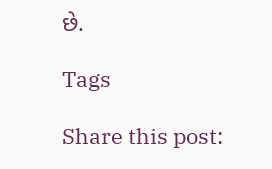છે.

Tags

Share this post: